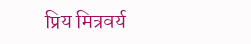प्रिय मित्रवर्य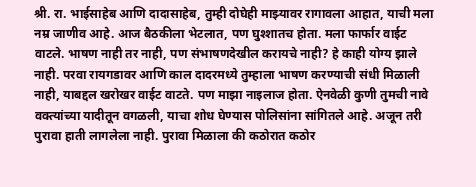श्री. रा. भाईसाहेब आणि दादासाहेब, तुम्ही दोघेही माझ्यावर रागावला आहात, याची मला नम्र जाणीव आहे. आज बैठकीला भेटलात, पण घुश्शातच होता. मला फार्फार वाईट वाटले. भाषण नाही तर नाही, पण संभाषणदेखील करायचे नाही? हे काही योग्य झाले नाही. परवा रायगडावर आणि काल दादरमध्ये तुम्हाला भाषण करण्याची संधी मिळाली नाही, याबद्दल खरोखर वाईट वाटते. पण माझा नाइलाज होता. ऐनवेळी कुणी तुमची नावे वक्त्यांच्या यादीतून वगळली, याचा शोध घेण्यास पोलिसांना सांगितले आहे. अजून तरी पुरावा हाती लागलेला नाही. पुरावा मिळाला की कठोरात कठोर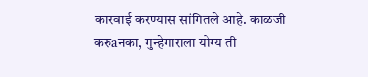कारवाई करण्यास सांगितले आहे. काळजी करुaनका, गुन्हेगाराला योग्य ती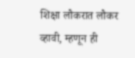शिक्षा लौकरात लौकर व्हावी, म्हणून ही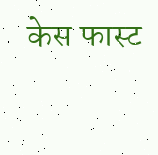केस फास्ट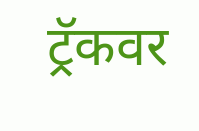ट्रॅकवर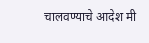चालवण्याचे आदेश मी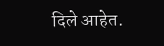दिले आहेत.